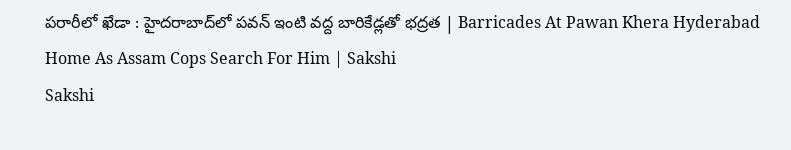పరారీలో ఖేడా : హైదరాబాద్‌లో పవన్‌ ఇంటి వద్ద బారికేడ్లతో భద్రత | Barricades At Pawan Khera Hyderabad Home As Assam Cops Search For Him | Sakshi
Sakshi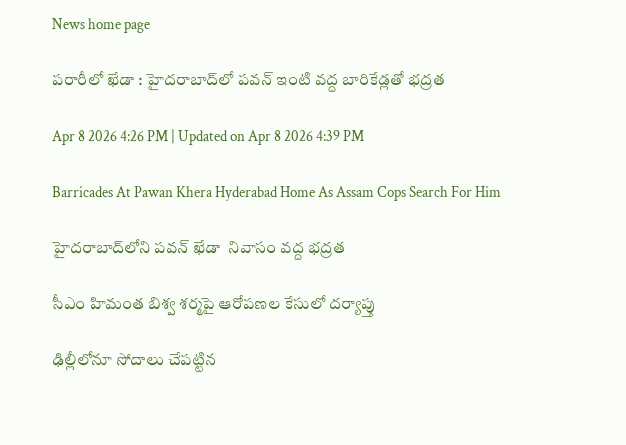News home page

పరారీలో ఖేడా : హైదరాబాద్‌లో పవన్‌ ఇంటి వద్ద బారికేడ్లతో భద్రత

Apr 8 2026 4:26 PM | Updated on Apr 8 2026 4:39 PM

Barricades At Pawan Khera Hyderabad Home As Assam Cops Search For Him

హైదరాబాద్‌లోని పవన్‌ ఖేడా  నివాసం వద్ద భద్రత

సీఎం హిమంత బిశ్వ శర్మపై ఆరోపణల కేసులో దర్యాప్తు

ఢిల్లీలోనూ సోదాలు చేపట్టిన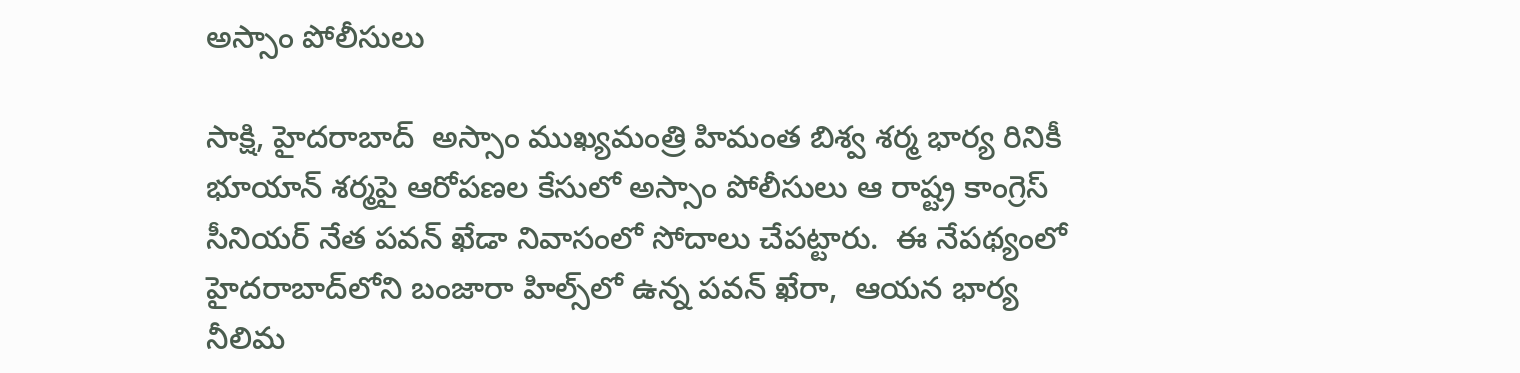అస్సాం పోలీసులు

సాక్షి, హైదరాబాద్‌  అస్సాం ముఖ్యమంత్రి హిమంత బిశ్వ శర్మ భార్య రినికీ భూయాన్‌ శర్మపై ఆరోపణల కేసులో అస్సాం పోలీసులు ఆ రాష్ట్ర కాంగ్రెస్‌ సీనియర్‌ నేత పవన్‌ ఖేడా నివాసంలో సోదాలు చేపట్టారు.  ఈ నేపథ్యంలో హైదరాబాద్‌లోని బంజారా హిల్స్‌లో ఉన్న పవన్ ఖేరా,  ఆయన భార్య నీలిమ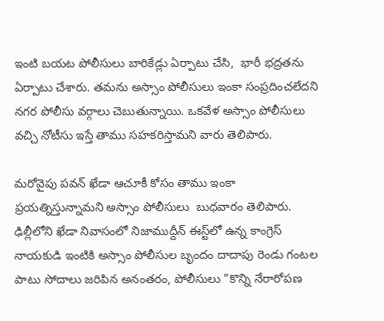ఇంటి బయట పోలీసులు బారికేడ్లు ఏర్పాటు చేసి,  భారీ భద్రతను ఏర్పాటు చేశారు. తమను అస్సాం పోలీసులు ఇంకా సంప్రదించలేదని నగర పోలీసు వర్గాలు చెబుతున్నాయి. ఒకవేళ అస్సాం పోలీసులు వచ్చి నోటీసు ఇస్తే తాము సహకరిస్తామని వారు తెలిపారు.

మరోవైపు పవన్ ఖేడా ఆచూకీ కోసం తాము ఇంకా ప్రయత్నిస్తున్నామని అస్సాం పోలీసులు  బుధవారం తెలిపారు. ఢిల్లీలోని ఖేడా నివాసంలో నిజాముద్దీన్ ఈస్ట్‌లో ఉన్న కాంగ్రెస్ నాయకుడి ఇంటికి అస్సాం పోలీసుల బృందం దాదాపు రెండు గంటల పాటు సోదాలు జరిపిన అనంతరం, పోలీసులు "కొన్ని నేరారోపణ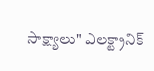సాక్ష్యాలు" ఎలక్ట్రానిక్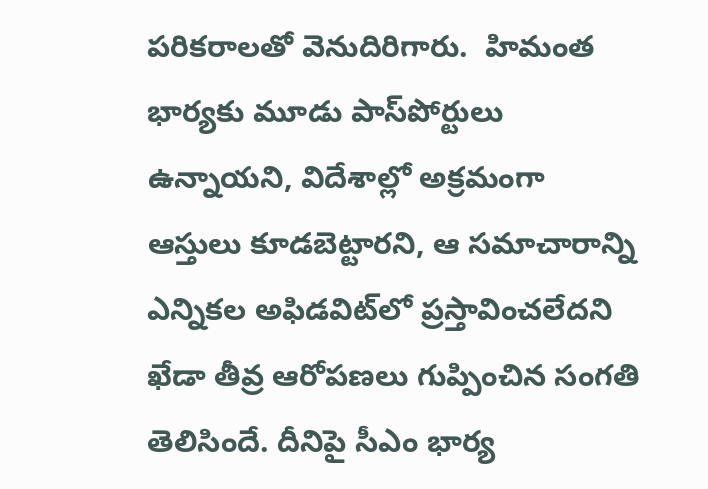పరికరాలతో వెనుదిరిగారు.  హిమంత భార్యకు మూడు పాస్‌పోర్టులు ఉన్నాయని, విదేశాల్లో అక్రమంగా ఆస్తులు కూడబెట్టారని, ఆ సమాచారాన్ని ఎన్నికల అఫిడవిట్‌లో ప్రస్తావించలేదని ఖేడా తీవ్ర ఆరోపణలు గుప్పించిన సంగతి తెలిసిందే. దీనిపై సీఎం భార్య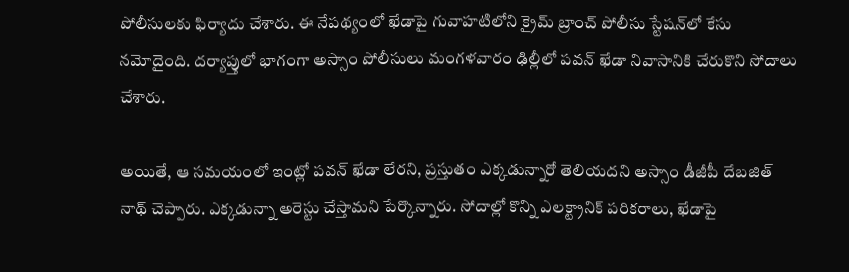పోలీసులకు ఫిర్యాదు చేశారు. ఈ నేపథ్యంలో ఖేడాపై గువాహటిలోని క్రైమ్‌ బ్రాంచ్‌ పోలీసు స్టేషన్‌లో కేసు నమోదైంది. దర్యాప్తులో భాగంగా అస్సాం పోలీసులు మంగళవారం ఢిల్లీలో పవన్‌ ఖేడా నివాసానికి చేరుకొని సోదాలు చేశారు.

అయితే, ఆ సమయంలో ఇంట్లో పవన్‌ ఖేడా లేరని, ప్రస్తుతం ఎక్కడున్నారో తెలియదని అస్సాం డీజీపీ దేబజిత్‌ నాథ్‌ చెప్పారు. ఎక్కడున్నా అరెస్టు చేస్తామని పేర్కొన్నారు. సోదాల్లో కొన్ని ఎలక్ట్రానిక్‌ పరికరాలు, ఖేడాపై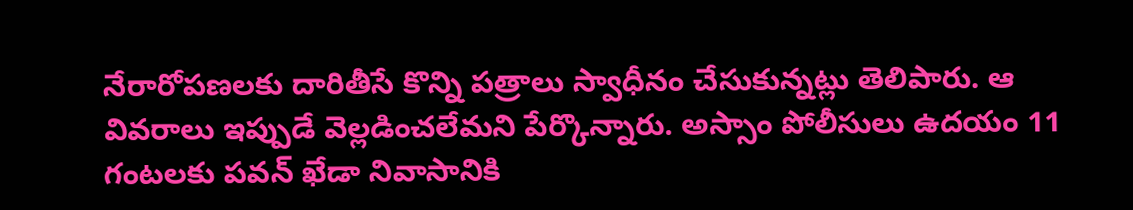నేరారోపణలకు దారితీసే కొన్ని పత్రాలు స్వాధీనం చేసుకున్నట్లు తెలిపారు. ఆ వివరాలు ఇప్పుడే వెల్లడించలేమని పేర్కొన్నారు. అస్సాం పోలీసులు ఉదయం 11 గంటలకు పవన్‌ ఖేడా నివాసానికి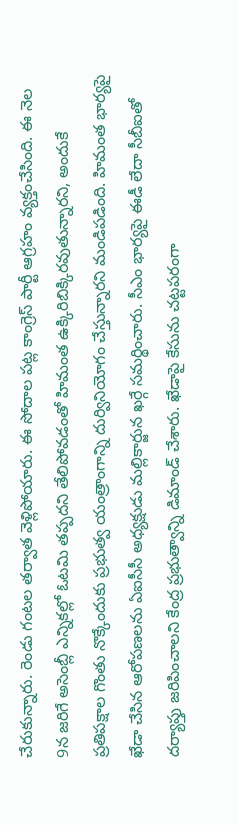చేరుకున్నారు. రెండు గంటల తర్వాత వెళ్లిపోయారు. ఈ సోదాల పట్ల కాంగ్రెస్‌ పార్టీ ఆగ్రహం వ్యక్తంచేసింది. ఈ నెల 9న జరిగే అసెంబ్లీ ఎన్నికల్లో ఓటమి తప్పదని తేలిపోవడంతో హిమంత ఉక్కిరిబిక్కిరవుతున్నారని, అందుకే ప్రతిపక్షాల గొంతు నొక్కేందుకు ప్రభుత్వ యంత్రాంగాన్ని దుర్వినియోగం చేస్తున్నారని మండిపడింది. హిమంత భార్యపై ఖేడా చేసిన ఆరోపణలను ఏఐసీసీ అధ్యక్షుడు మల్లికార్జున ఖర్గే సమర్థించారు. సీఎం భార్యపై ఈడీ లేదా సీబీఐతో దర్యాప్తు జరిపించాలని కేంద్ర ప్రభుత్వాన్ని డిమాండ్‌ చేశారు. ఖేడాపై కేసును చట్టపరంగా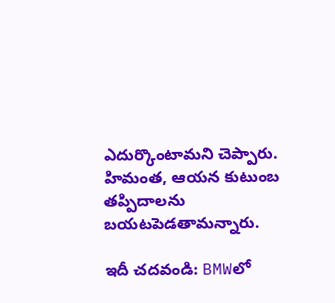ఎదుర్కొంటామని చెప్పారు. హిమంత, ఆయన కుటుంబ తప్పిదాలను బయటపెడతామన్నారు.

ఇదీ చదవండి: BMWలో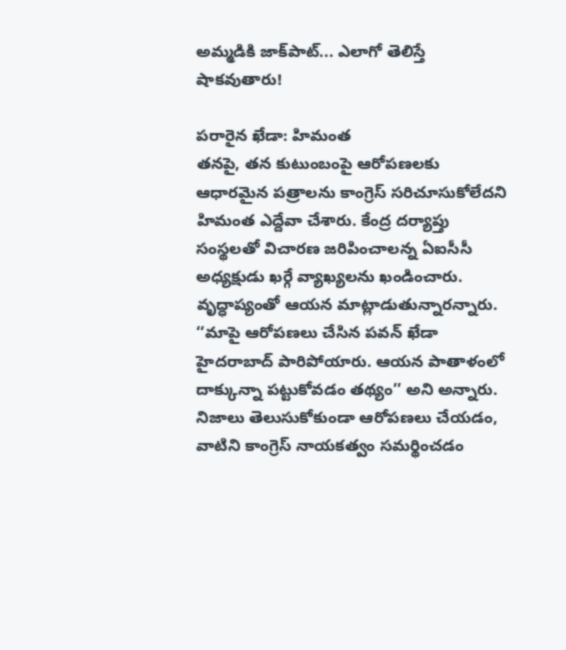అమ్మడికి జాక్‌పాట్‌... ఎలాగో తెలిస్తే షాకవుతారు!

పరారైన ఖేడా: హిమంత
తనపై, తన కుటుంబంపై ఆరోపణలకు ఆధారమైన పత్రాలను కాంగ్రెస్‌ సరిచూసుకోలేదని హిమంత ఎద్దేవా చేశారు. కేంద్ర దర్యాప్తు సంస్థలతో విచారణ జరిపించాలన్న ఏఐసీసీ అధ్యక్షుడు ఖర్గే వ్యాఖ్యలను ఖండించారు. వృద్ధాప్యంతో ఆయన మాట్లాడుతున్నారన్నారు. ‘‘మాపై ఆరోపణలు చేసిన పవన్‌ ఖేడా హైదరాబాద్‌ పారిపోయారు. ఆయన పాతాళంలో దాక్కున్నా పట్టుకోవడం తథ్యం’’ అని అన్నారు. నిజాలు తెలుసుకోకుండా ఆరోపణలు చేయడం, వాటిని కాంగ్రెస్‌ నాయకత్వం సమర్థించడం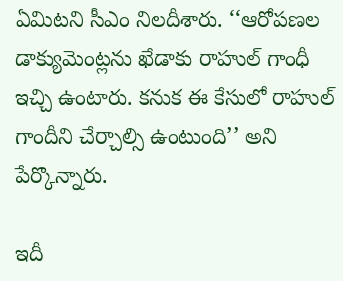ఏమిటని సీఎం నిలదీశారు. ‘‘ఆరోపణల డాక్యుమెంట్లను ఖేడాకు రాహుల్‌ గాంధీ ఇచ్చి ఉంటారు. కనుక ఈ కేసులో రాహుల్‌ గాందీని చేర్చాల్సి ఉంటుంది’’ అని పేర్కొన్నారు.

ఇదీ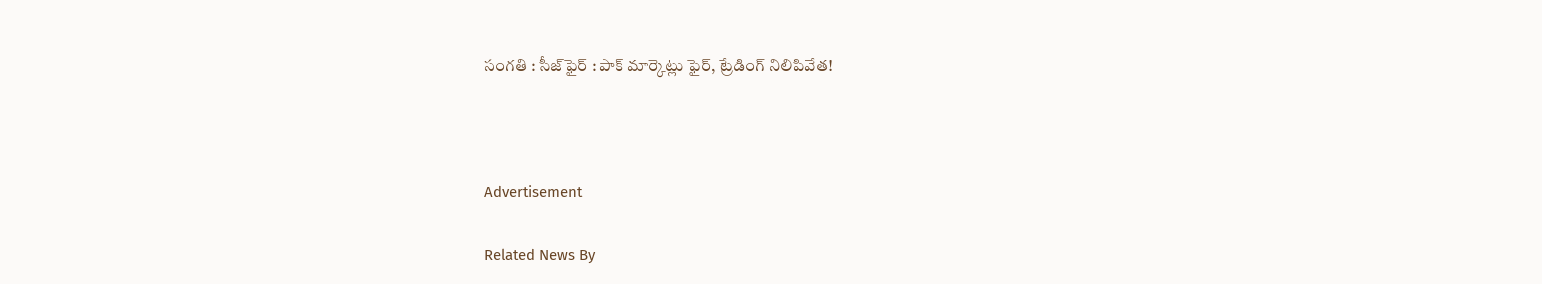సంగతి : సీజ్‌ఫైర్‌ : పాక్‌ మార్కెట్లు ఫైర్‌, ట్రేడింగ్‌ నిలిపివేత!



Advertisement

Related News By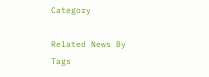Category

Related News By Tags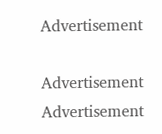Advertisement

Advertisement
Advertisement